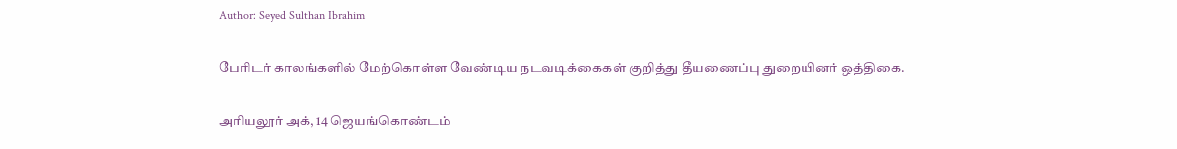Author: Seyed Sulthan Ibrahim

பேரிடர் காலங்களில் மேற்கொள்ள வேண்டிய நடவடிக்கைகள் குறித்து தீயணைப்பு துறையினர் ஒத்திகை.

அரியலூர் அக், 14 ஜெயங்கொண்டம்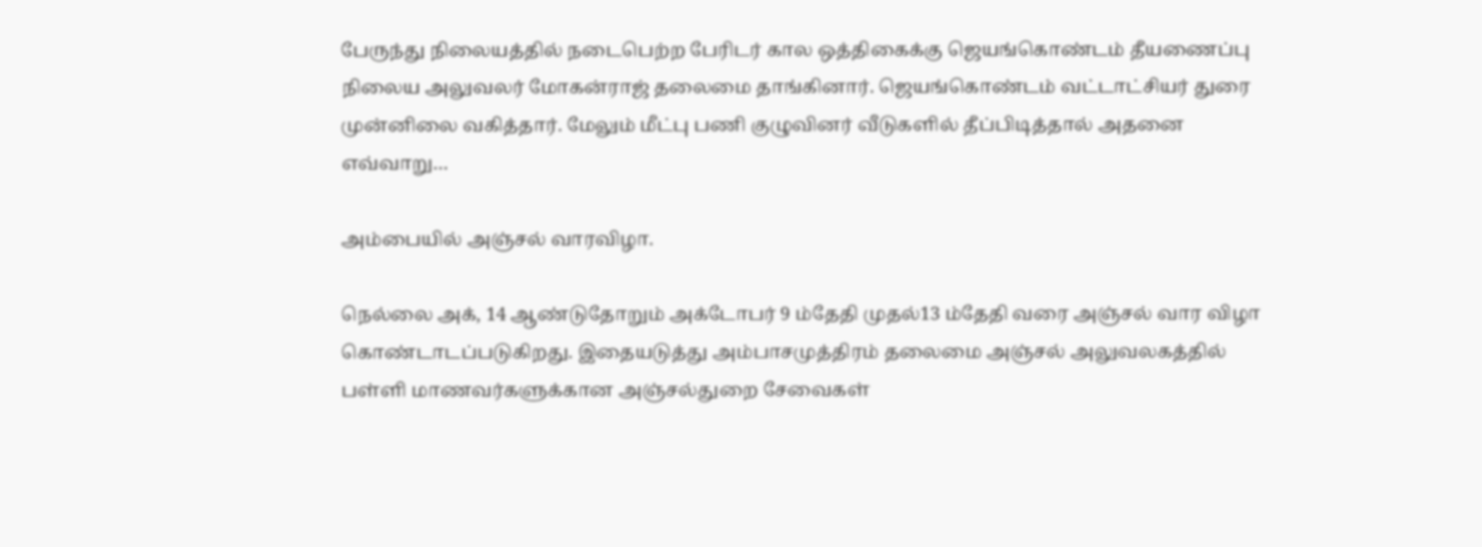பேருந்து நிலையத்தில் நடைபெற்ற பேரிடர் கால ஒத்திகைக்கு ஜெயங்கொண்டம் தீயணைப்பு நிலைய அலுவலர் மோகன்ராஜ் தலைமை தாங்கினார். ஜெயங்கொண்டம் வட்டாட்சியர் துரை முன்னிலை வகித்தார். மேலும் மீட்பு பணி குழுவினர் வீடுகளில் தீப்பிடித்தால் அதனை எவ்வாறு…

அம்பையில் அஞ்சல் வாரவிழா.

நெல்லை அக், 14 ஆண்டுதோறும் அக்டோபர் 9 ம்தேதி முதல்13 ம்தேதி வரை அஞ்சல் வார விழா கொண்டாடப்படுகிறது. இதையடுத்து அம்பாசமுத்திரம் தலைமை அஞ்சல் அலுவலகத்தில் பள்ளி மாணவர்களுக்கான அஞ்சல்துறை சேவைகள்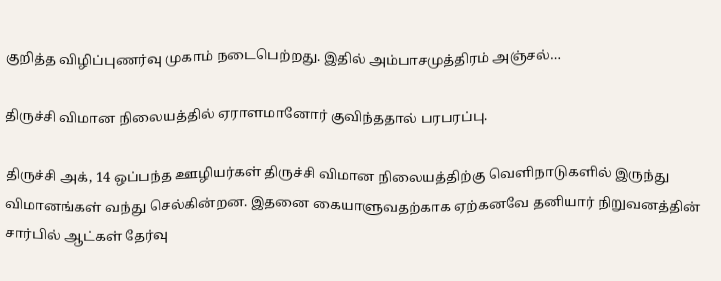குறித்த விழிப்புணர்வு முகாம் நடைபெற்றது. இதில் அம்பாசமுத்திரம் அஞ்சல்…

திருச்சி விமான நிலையத்தில் ஏராளமானோர் குவிந்ததால் பரபரப்பு.

திருச்சி அக், 14 ஒப்பந்த ஊழியர்கள் திருச்சி விமான நிலையத்திற்கு வெளிநாடுகளில் இருந்து விமானங்கள் வந்து செல்கின்றன. இதனை கையாளுவதற்காக ஏற்கனவே தனியார் நிறுவனத்தின் சார்பில் ஆட்கள் தேர்வு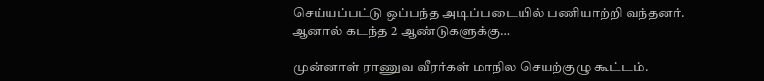செய்யப்பட்டு ஒப்பந்த அடிப்படையில் பணியாற்றி வந்தனர். ஆனால் கடந்த 2 ஆண்டுகளுக்கு…

முன்னாள் ராணுவ வீரர்கள் மாநில செயற்குழு கூட்டம்.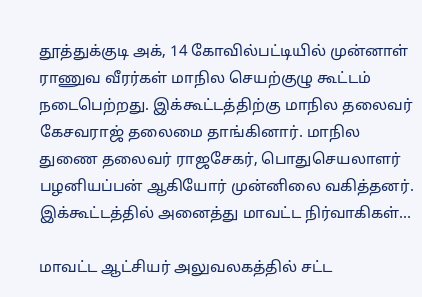தூத்துக்குடி அக், 14 கோவில்பட்டியில் முன்னாள் ராணுவ வீரர்கள் மாநில செயற்குழு கூட்டம் நடைபெற்றது. இக்கூட்டத்திற்கு மாநில தலைவர் கேசவராஜ் தலைமை தாங்கினார். மாநில துணை தலைவர் ராஜசேகர், பொதுசெயலாளர் பழனியப்பன் ஆகியோர் முன்னிலை வகித்தனர். இக்கூட்டத்தில் அனைத்து மாவட்ட நிர்வாகிகள்…

மாவட்ட ஆட்சியர் அலுவலகத்தில் சட்ட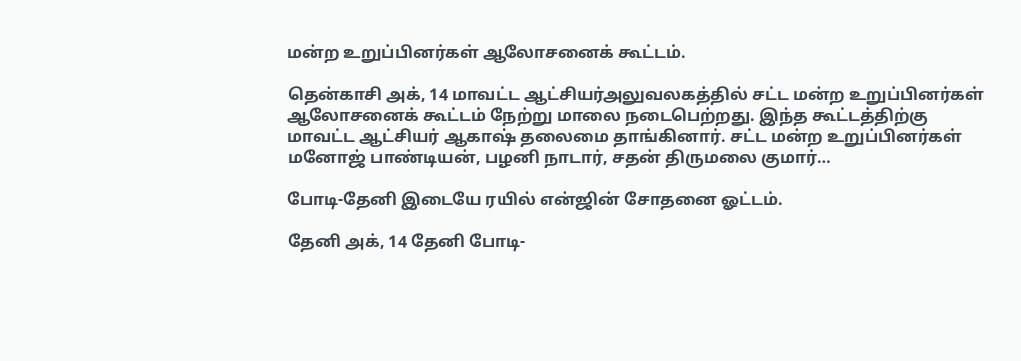மன்ற உறுப்பினர்கள் ஆலோசனைக் கூட்டம்.

தென்காசி அக், 14 மாவட்ட ஆட்சியர்அலுவலகத்தில் சட்ட மன்ற உறுப்பினர்கள் ஆலோசனைக் கூட்டம் நேற்று மாலை நடைபெற்றது. இந்த கூட்டத்திற்கு மாவட்ட ஆட்சியர் ஆகாஷ் தலைமை தாங்கினார். சட்ட மன்ற உறுப்பினர்கள் மனோஜ் பாண்டியன், பழனி நாடார், சதன் திருமலை குமார்…

போடி-தேனி இடையே ரயில் என்ஜின் சோதனை ஓட்டம்.

தேனி அக், 14 தேனி போடி-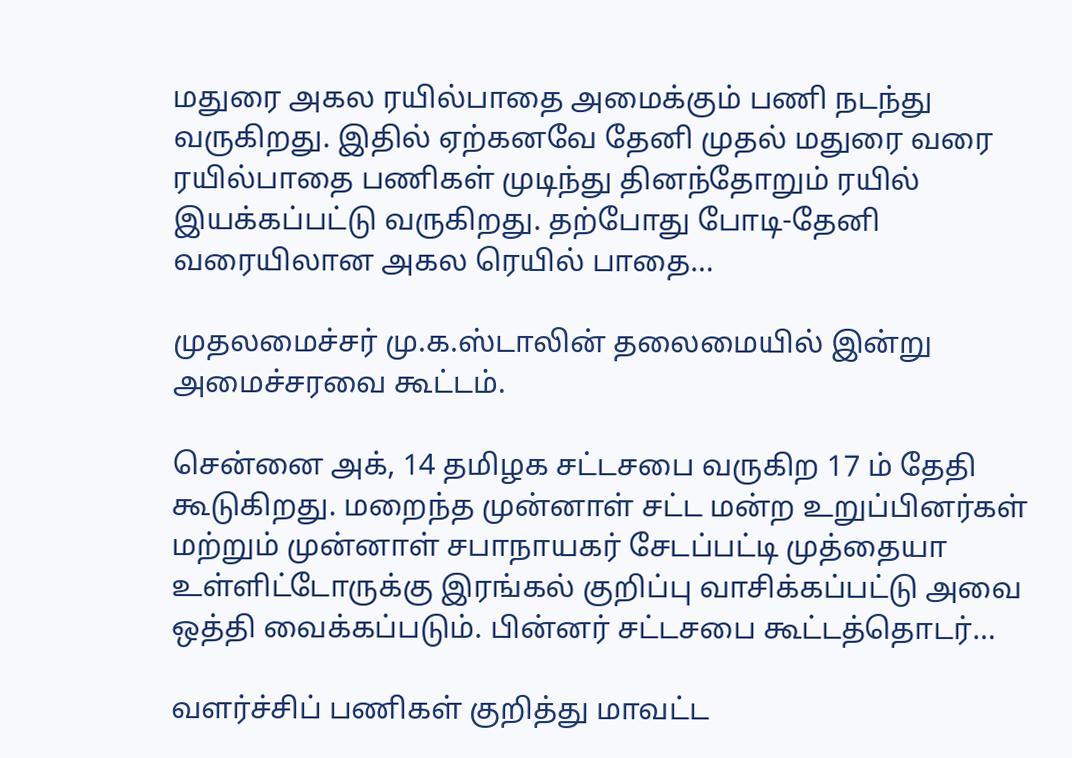மதுரை அகல ரயில்பாதை அமைக்கும் பணி நடந்து வருகிறது. இதில் ஏற்கனவே தேனி முதல் மதுரை வரை ரயில்பாதை பணிகள் முடிந்து தினந்தோறும் ரயில் இயக்கப்பட்டு வருகிறது. தற்போது போடி-தேனி வரையிலான அகல ரெயில் பாதை…

முதலமைச்சர் மு.க.ஸ்டாலின் தலைமையில் இன்று அமைச்சரவை கூட்டம்.

சென்னை அக், 14 தமிழக சட்டசபை வருகிற 17 ம் தேதி கூடுகிறது. மறைந்த முன்னாள் சட்ட மன்ற உறுப்பினர்கள் மற்றும் முன்னாள் சபாநாயகர் சேடப்பட்டி முத்தையா உள்ளிட்டோருக்கு இரங்கல் குறிப்பு வாசிக்கப்பட்டு அவை ஒத்தி வைக்கப்படும். பின்னர் சட்டசபை கூட்டத்தொடர்…

வளர்ச்சிப் பணிகள் குறித்து மாவட்ட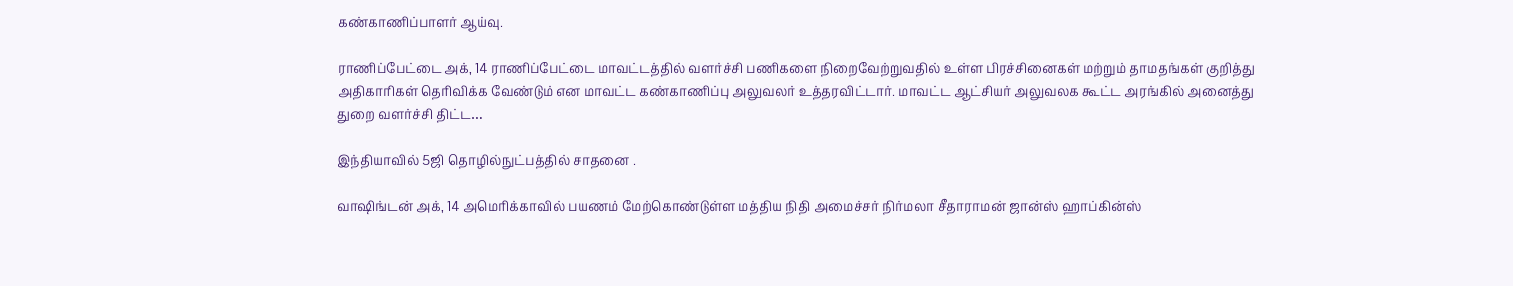கண்காணிப்பாளர் ஆய்வு.

ராணிப்பேட்டை அக், 14 ராணிப்பேட்டை மாவட்டத்தில் வளர்ச்சி பணிகளை நிறைவேற்றுவதில் உள்ள பிரச்சினைகள் மற்றும் தாமதங்கள் குறித்து அதிகாரிகள் தெரிவிக்க வேண்டும் என மாவட்ட கண்காணிப்பு அலுவலர் உத்தரவிட்டார். மாவட்ட ஆட்சியர் அலுவலக கூட்ட அரங்கில் அனைத்து துறை வளர்ச்சி திட்ட…

இந்தியாவில் 5ஜி தொழில்நுட்பத்தில் சாதனை .

வாஷிங்டன் அக், 14 அமெரிக்காவில் பயணம் மேற்கொண்டுள்ள மத்திய நிதி அமைச்சர் நிர்மலா சீதாராமன் ஜான்ஸ் ஹாப்கின்ஸ்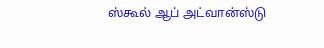ஸ்கூல் ஆப் அட்வான்ஸ்டு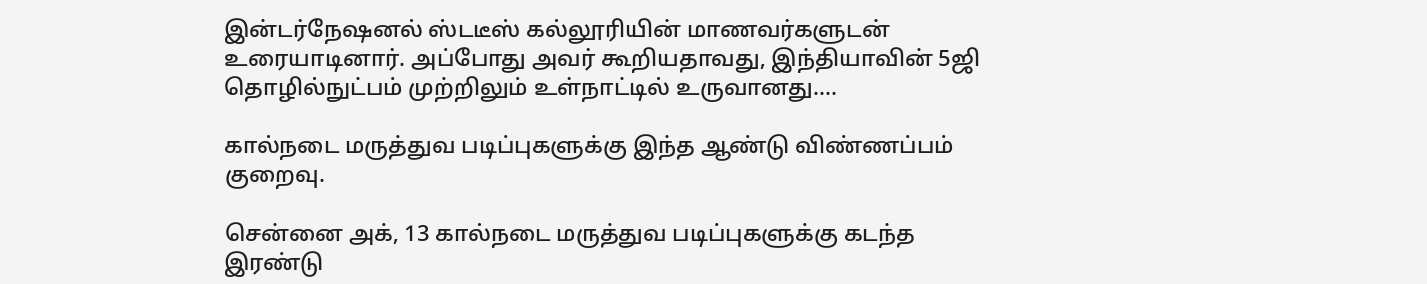இன்டர்நேஷனல் ஸ்டடீஸ் கல்லூரியின் மாணவர்களுடன் உரையாடினார். அப்போது அவர் கூறியதாவது, இந்தியாவின் 5ஜி தொழில்நுட்பம் முற்றிலும் உள்நாட்டில் உருவானது.…

கால்நடை மருத்துவ படிப்புகளுக்கு இந்த ஆண்டு விண்ணப்பம் குறைவு.

சென்னை அக், 13 கால்நடை மருத்துவ படிப்புகளுக்கு கடந்த இரண்டு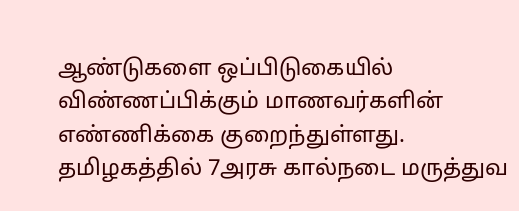ஆண்டுகளை ஒப்பிடுகையில் விண்ணப்பிக்கும் மாணவர்களின் எண்ணிக்கை குறைந்துள்ளது. தமிழகத்தில் 7அரசு கால்நடை மருத்துவ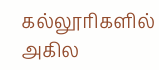கல்லூரிகளில் அகில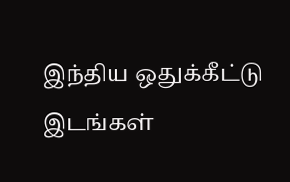இந்திய ஒதுக்கீட்டு இடங்கள்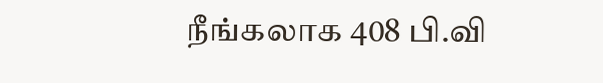நீங்கலாக 408 பி.வி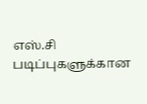எஸ்.சி படிப்புகளுக்கான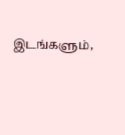இடங்களும்,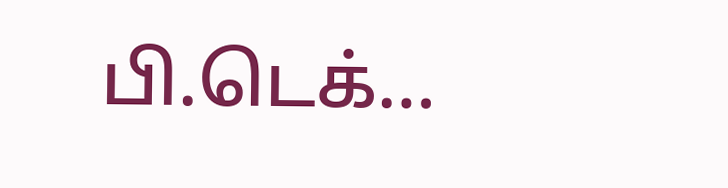பி.டெக்…